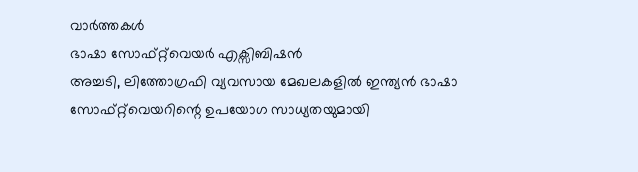വാര്‍ത്തകള്‍
ഭാഷാ സോഫ്റ്റ്‌വെയര്‍ എക്സിബിഷന്‍
അച്ചടി, ലിത്തോഗ്രഫി വ്യവസായ മേഖലകളില്‍ ഇന്ത്യന്‍ ഭാഷാ സോഫ്റ്റ്‌വെയറിന്റെ ഉപയോഗ സാധ്യതയുമായി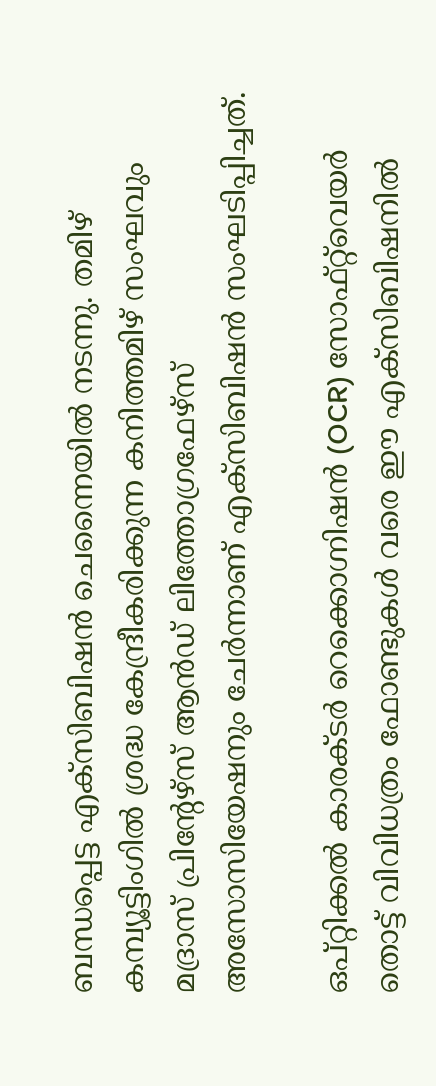ബന്ധപ്പെട്ട എക്സിബിഷന്‍ ചെന്നൈയില്‍ നടന്നു. തമിഴ് കമ്പ്യൂട്ടിംഗില്‍ ശ്രദ്ധ കേന്ദ്രീകരിക്കുന്ന കനിത്തമിഴ് സംഘവും മദ്രാസ് പ്രിന്റേഴ്സ് ആന്‍ഡ് ലിത്തോഗ്രഫേഴ്സ് അസോസിയേഷനും ചേര്‍ന്നാണ് എക്സിബിഷന്‍ സംഘടിപ്പിച്ചത്.

ഒപ്റ്റിക്കല്‍ കാരക്ടര്‍ റെക്കൊഗ്നിഷന്‍ (OCR) സോഫ്റ്റ്‌വെയര്‍ തൊട്ട് വിവിധത്രം ഫോണ്ടുകള്‍ വരെ ഈ എക്സിബിഷനില്‍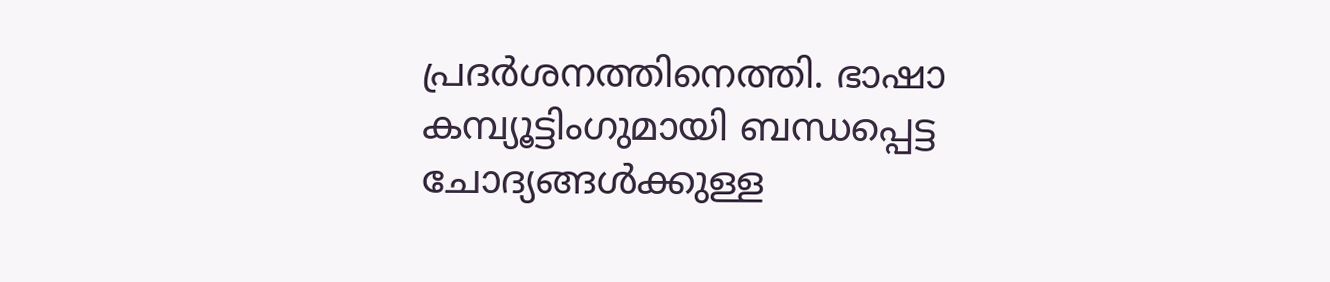പ്രദര്‍ശനത്തിനെത്തി. ഭാഷാ കമ്പ്യൂട്ടിംഗുമായി ബന്ധപ്പെട്ട ചോദ്യങ്ങള്‍ക്കുള്ള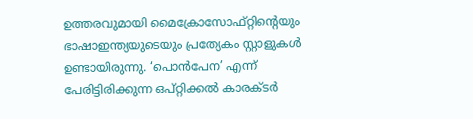ഉത്തരവുമായി മൈക്രോസോഫ്റ്റിന്റെയും ഭാഷാ‌ഇന്ത്യയുടെയും പ്രത്യേകം സ്റ്റാളുകള്‍ ഉണ്ടായിരുന്നു. ‘പൊന്‍‌പേന’ എന്ന് പേരിട്ടിരിക്കുന്ന ഒപ്റ്റിക്കല്‍ കാരക്ടര്‍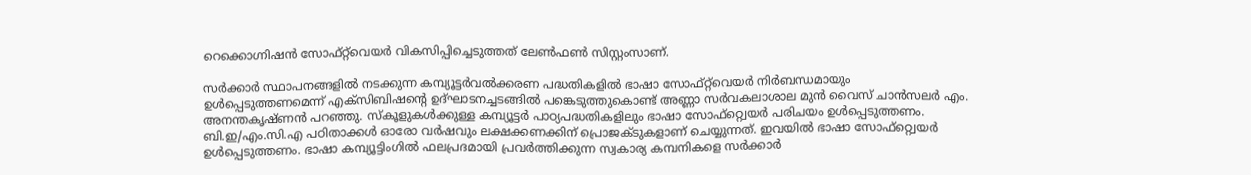റെക്കൊഗ്നിഷന്‍ സോഫ്റ്റ്‌വെയര്‍ വികസിപ്പിച്ചെടുത്തത് ലേണ്‍‌ഫണ്‍ സിസ്റ്റംസാണ്.

സര്‍ക്കാര്‍ സ്ഥാപനങ്ങളില്‍ നടക്കുന്ന കമ്പ്യൂട്ടര്‍‌വല്‍ക്കരണ പദ്ധതികളില്‍ ഭാഷാ സോഫ്റ്റ്‌വെയര്‍ നിര്‍ബന്ധമായും ഉള്‍‌പ്പെടുത്തണമെന്ന് എക്സിബിഷന്റെ ഉദ്‌ഘാടനച്ചടങ്ങില്‍ പങ്കെടുത്തുകൊണ്ട് അണ്ണാ സര്‍വകലാശാല മുന്‍ വൈസ് ചാന്‍‌സലര്‍ എം. അനന്തകൃഷ്ണന്‍ പറഞ്ഞു. സ്കൂളുകള്‍ക്കുള്ള കമ്പ്യൂട്ടര്‍ പാഠ്യപദ്ധതികളിലും ഭാഷാ സോഫ്‌റ്റ്വെയര്‍ പരിചയം ഉള്‍‌പ്പെടുത്തണം. ബി.ഇ/എം.സി.എ പഠിതാക്കള്‍ ഓരോ വര്‍ഷവും ലക്ഷക്കണക്കിന് പ്രൊജക്ടുകളാണ് ചെയ്യുന്നത്. ഇവയില്‍ ഭാഷാ സോഫ്‌റ്റ്വെയര്‍ ഉള്‍‌പ്പെടുത്തണം. ഭാഷാ കമ്പ്യൂട്ടിംഗില്‍ ഫലപ്രദമായി പ്രവര്‍ത്തിക്കുന്ന സ്വകാര്യ കമ്പനികളെ സര്‍ക്കാര്‍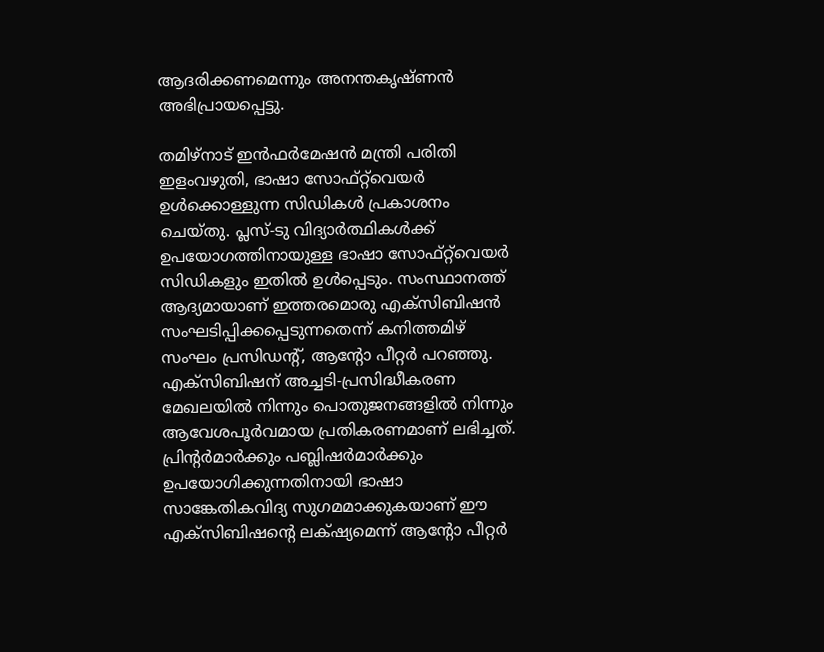ആദരിക്കണമെന്നും അനന്തകൃഷ്ണന്‍ അഭിപ്രായപ്പെട്ടു.

തമിഴ്നാട് ഇന്‍‌ഫര്‍മേഷന്‍ മന്ത്രി പരിതി ഇളം‌വഴുതി, ഭാഷാ സോഫ്റ്റ്‌വെയര്‍ ഉള്‍‌ക്കൊള്ളുന്ന സിഡികള്‍ പ്രകാശനം ചെയ്തു. പ്ലസ്-ടു വിദ്യാര്‍ത്ഥികള്‍ക്ക് ഉപയോഗത്തിനായുള്ള ഭാഷാ സോഫ്റ്റ്‌വെയര്‍ സിഡികളും ഇതില്‍ ഉള്‍‌പ്പെടും. സംസ്ഥാനത്ത് ആദ്യമായാണ് ഇത്തരമൊരു എക്സിബിഷന്‍ സംഘടിപ്പിക്കപ്പെടുന്നതെന്ന് കനിത്തമിഴ് സംഘം പ്രസിഡന്റ്, ആന്റോ പീറ്റര്‍ പറഞ്ഞു. എക്സിബിഷന് അച്ചടി-പ്രസിദ്ധീകരണ മേഖലയില്‍ നിന്നും പൊതുജനങ്ങളില്‍ നിന്നും ആവേശപൂര്‍വമായ പ്രതികരണമാണ് ലഭിച്ചത്. പ്രിന്റര്‍മാര്‍ക്കും പബ്ലിഷര്‍മാര്‍ക്കും ഉപയോഗിക്കുന്നതിനായി ഭാഷാ സാങ്കേതികവിദ്യ സുഗമമാക്കുകയാണ് ഈ എക്സിബിഷന്റെ ലക്‌ഷ്യമെന്ന് ആന്റോ പീറ്റര്‍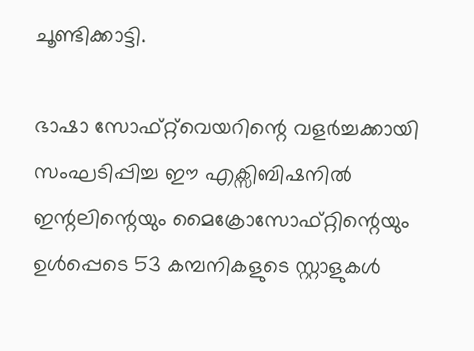ചൂണ്ടിക്കാട്ടി.

ഭാഷാ സോഫ്റ്റ്‌വെയറിന്റെ വളര്‍ച്ചക്കായി സംഘടിപ്പിച്ച ഈ എക്സിബിഷനില്‍ ഇന്റലിന്റെയും മൈക്രോസോഫ്റ്റിന്റെയും ഉള്‍‌പ്പെടെ 53 കമ്പനികളുടെ സ്റ്റാളുകള്‍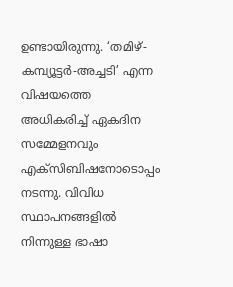ഉണ്ടായിരുന്നു. ‘തമിഴ്-കമ്പ്യൂട്ടര്‍-അച്ചടി’ എന്ന വിഷയത്തെ അധികരിച്ച് ഏകദിന സമ്മേളനവും എക്സിബിഷനോടൊപ്പം നടന്നു. വിവിധ സ്ഥാപനങ്ങളില്‍ നിന്നുള്ള ഭാഷാ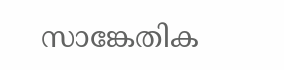സാങ്കേതിക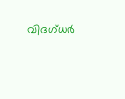വിദഗ്‌ധര്‍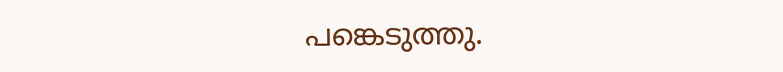പങ്കെടുത്തു.